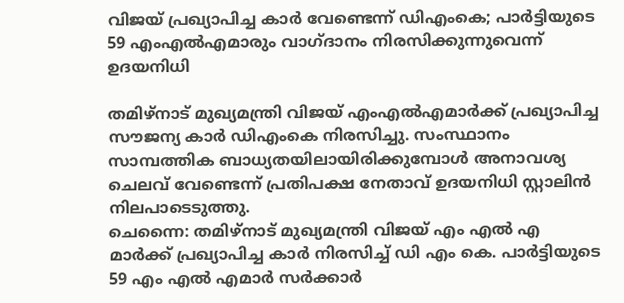വിജയ് പ്രഖ്യാപിച്ച കാര്‍ വേണ്ടെന്ന് ഡിഎംകെ; പാര്‍ട്ടിയുടെ 59 എംഎല്‍എമാരും വാഗ്ദാനം നിരസിക്കുന്നുവെന്ന് ഉദയനിധി

തമിഴ്‌നാട് മുഖ്യമന്ത്രി വിജയ് എംഎല്‍എമാര്‍ക്ക് പ്രഖ്യാപിച്ച സൗജന്യ കാര്‍ ഡിഎംകെ നിരസിച്ചു. സംസ്ഥാനം സാമ്പത്തിക ബാധ്യതയിലായിരിക്കുമ്പോള്‍ അനാവശ്യ ചെലവ് വേണ്ടെന്ന് പ്രതിപക്ഷ നേതാവ് ഉദയനിധി സ്റ്റാലിന്‍ നിലപാടെടുത്തു.
ചെന്നൈ: തമിഴ്‌നാട് മുഖ്യമന്ത്രി വിജയ് എം എല്‍ എ മാര്‍ക്ക് പ്രഖ്യാപിച്ച കാര്‍ നിരസിച്ച് ഡി എം കെ. പാര്‍ട്ടിയുടെ 59 എം എല്‍ എമാര്‍ സര്‍ക്കാര്‍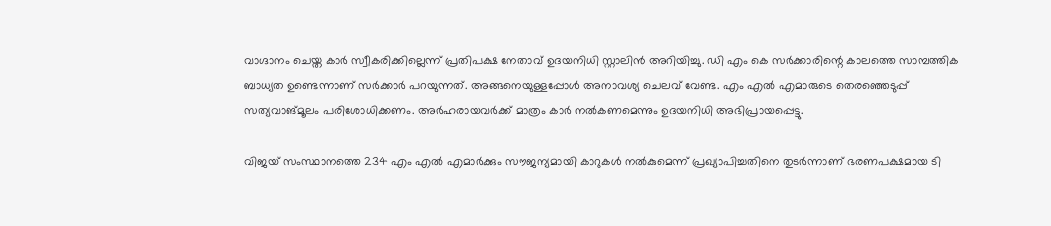വാഗ്ദാനം ചെയ്ത കാര്‍ സ്വീകരിക്കില്ലെന്ന് പ്രതിപക്ഷ നേതാവ് ഉദയനിധി സ്റ്റാലിന്‍ അറിയിച്ചു. ഡി എം കെ സര്‍ക്കാരിന്റെ കാലത്തെ സാമ്പത്തിക ബാധ്യത ഉണ്ടെന്നാണ് സര്‍ക്കാര്‍ പറയുന്നത്. അങ്ങനെയുള്ളപ്പോള്‍ അനാവശ്യ ചെലവ് വേണ്ട. എം എല്‍ എമാരുടെ തെരഞ്ഞെടുപ്പ് സത്യവാങ്മൂലം പരിശോധിക്കണം. അര്‍ഹരായവര്‍ക്ക് മാത്രം കാര്‍ നല്‍കണമെന്നും ഉദയനിധി അഭിപ്രായപ്പെട്ടു.

വിജയ് സംസ്ഥാനത്തെ 234 എം എല്‍ എമാര്‍ക്കും സൗജന്യമായി കാറുകള്‍ നല്‍കുമെന്ന് പ്രഖ്യാപിച്ചതിനെ തുടര്‍ന്നാണ് ഭരണപക്ഷമായ ടി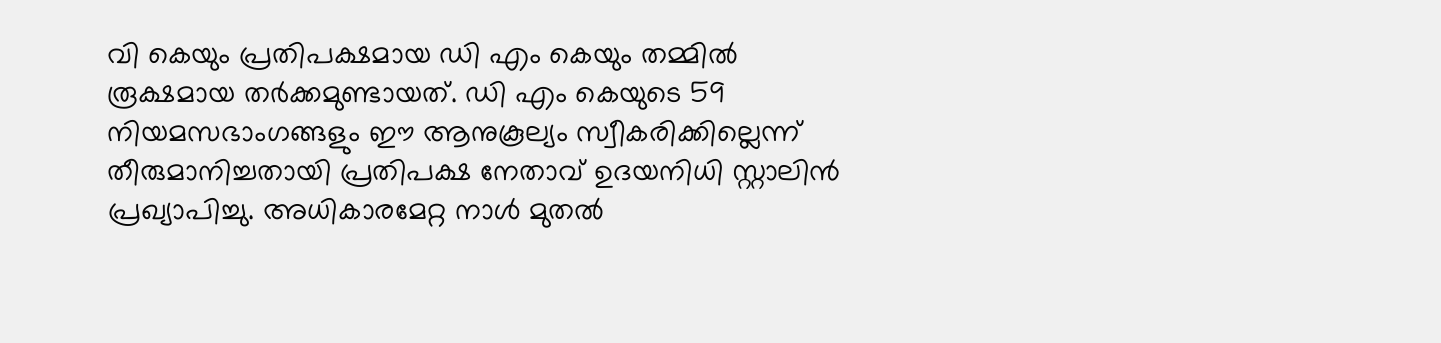വി കെയും പ്രതിപക്ഷമായ ഡി എം കെയും തമ്മില്‍ രൂക്ഷമായ തര്‍ക്കമുണ്ടായത്. ഡി എം കെയുടെ 59 നിയമസഭാംഗങ്ങളും ഈ ആനുകൂല്യം സ്വീകരിക്കില്ലെന്ന് തീരുമാനിച്ചതായി പ്രതിപക്ഷ നേതാവ് ഉദയനിധി സ്റ്റാലിന്‍ പ്രഖ്യാപിച്ചു. അധികാരമേറ്റ നാള്‍ മുതല്‍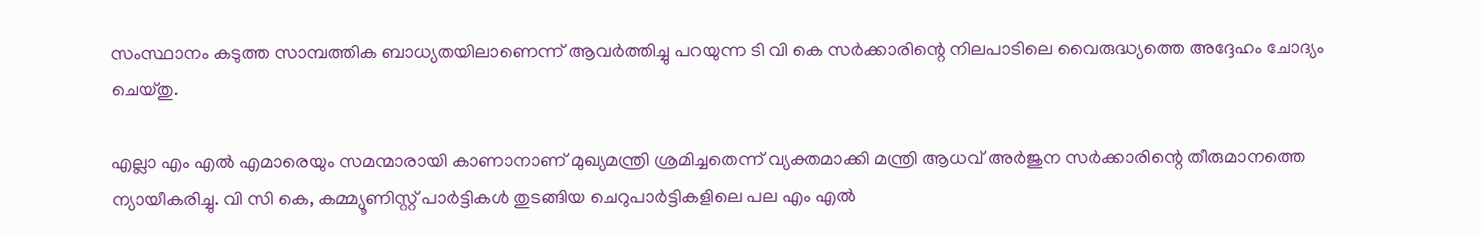സംസ്ഥാനം കടുത്ത സാമ്പത്തിക ബാധ്യതയിലാണെന്ന് ആവര്‍ത്തിച്ചു പറയുന്ന ടി വി കെ സര്‍ക്കാരിന്റെ നിലപാടിലെ വൈരുദ്ധ്യത്തെ അദ്ദേഹം ചോദ്യം ചെയ്തു.

എല്ലാ എം എല്‍ എമാരെയും സമന്മാരായി കാണാനാണ് മുഖ്യമന്ത്രി ശ്രമിച്ചതെന്ന് വ്യക്തമാക്കി മന്ത്രി ആധവ് അര്‍ജുന സര്‍ക്കാരിന്റെ തീരുമാനത്തെ ന്യായീകരിച്ചു. വി സി കെ, കമ്മ്യൂണിസ്റ്റ് പാര്‍ട്ടികള്‍ തുടങ്ങിയ ചെറുപാര്‍ട്ടികളിലെ പല എം എല്‍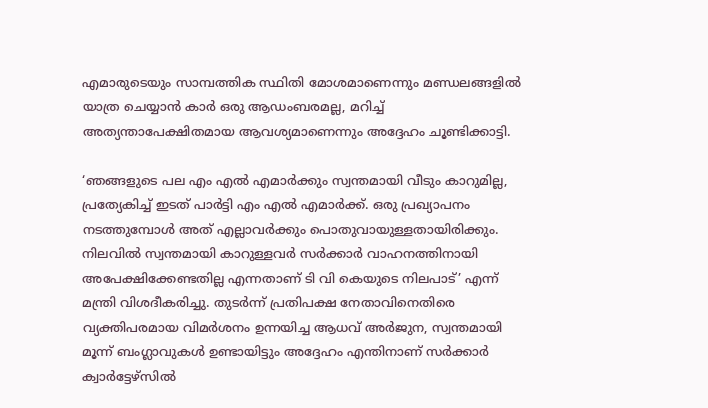എമാരുടെയും സാമ്പത്തിക സ്ഥിതി മോശമാണെന്നും മണ്ഡലങ്ങളില്‍ യാത്ര ചെയ്യാന്‍ കാര്‍ ഒരു ആഡംബരമല്ല, മറിച്ച് അത്യന്താപേക്ഷിതമായ ആവശ്യമാണെന്നും അദ്ദേഹം ചൂണ്ടിക്കാട്ടി.

‘ഞങ്ങളുടെ പല എം എല്‍ എമാര്‍ക്കും സ്വന്തമായി വീടും കാറുമില്ല, പ്രത്യേകിച്ച് ഇടത് പാര്‍ട്ടി എം എല്‍ എമാര്‍ക്ക്. ഒരു പ്രഖ്യാപനം നടത്തുമ്പോള്‍ അത് എല്ലാവര്‍ക്കും പൊതുവായുള്ളതായിരിക്കും. നിലവില്‍ സ്വന്തമായി കാറുള്ളവര്‍ സര്‍ക്കാര്‍ വാഹനത്തിനായി അപേക്ഷിക്കേണ്ടതില്ല എന്നതാണ് ടി വി കെയുടെ നിലപാട്’ എന്ന് മന്ത്രി വിശദീകരിച്ചു. തുടര്‍ന്ന് പ്രതിപക്ഷ നേതാവിനെതിരെ വ്യക്തിപരമായ വിമര്‍ശനം ഉന്നയിച്ച ആധവ് അര്‍ജുന, സ്വന്തമായി മൂന്ന് ബംഗ്ലാവുകള്‍ ഉണ്ടായിട്ടും അദ്ദേഹം എന്തിനാണ് സര്‍ക്കാര്‍ ക്വാര്‍ട്ടേഴ്‌സില്‍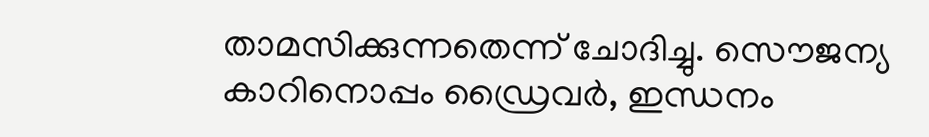താമസിക്കുന്നതെന്ന് ചോദിച്ചു. സൌജന്യ കാറിനൊപ്പം ഡ്രൈവര്‍, ഇന്ധനം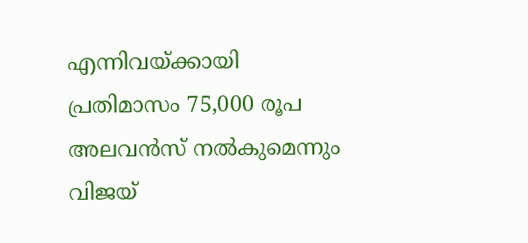എന്നിവയ്ക്കായി പ്രതിമാസം 75,000 രൂപ അലവന്‍സ് നല്‍കുമെന്നും വിജയ്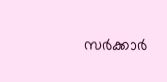സര്‍ക്കാര്‍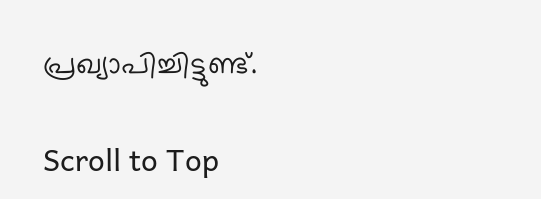പ്രഖ്യാപിച്ചിട്ടുണ്ട്.

Scroll to Top